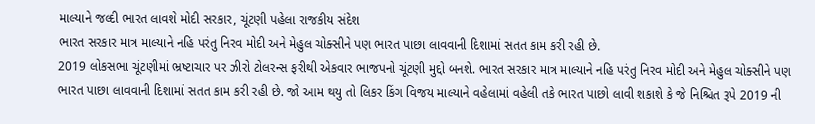માલ્યાને જલ્દી ભારત લાવશે મોદી સરકાર, ચૂંટણી પહેલા રાજકીય સંદેશ
ભારત સરકાર માત્ર માલ્યાને નહિ પરંતુ નિરવ મોદી અને મેહુલ ચોક્સીને પણ ભારત પાછા લાવવાની દિશામાં સતત કામ કરી રહી છે.
2019 લોકસભા ચૂંટણીમાં ભ્રષ્ટાચાર પર ઝીરો ટોલરન્સ ફરીથી એકવાર ભાજપનો ચૂંટણી મુદ્દો બનશે. ભારત સરકાર માત્ર માલ્યાને નહિ પરંતુ નિરવ મોદી અને મેહુલ ચોક્સીને પણ ભારત પાછા લાવવાની દિશામાં સતત કામ કરી રહી છે. જો આમ થયુ તો લિકર કિંગ વિજય માલ્યાને વહેલામાં વહેલી તકે ભારત પાછો લાવી શકાશે કે જે નિશ્ચિત રૂપે 2019 ની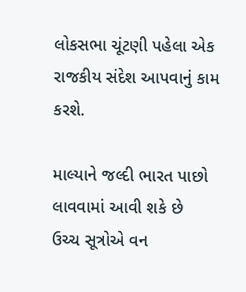લોકસભા ચૂંટણી પહેલા એક રાજકીય સંદેશ આપવાનું કામ કરશે.

માલ્યાને જલ્દી ભારત પાછો લાવવામાં આવી શકે છે
ઉચ્ચ સૂત્રોએ વન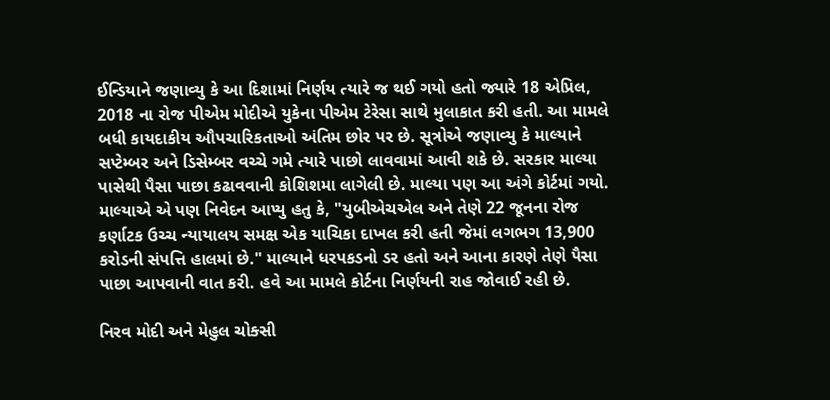ઈન્ડિયાને જણાવ્યુ કે આ દિશામાં નિર્ણય ત્યારે જ થઈ ગયો હતો જ્યારે 18 એપ્રિલ, 2018 ના રોજ પીએમ મોદીએ યુકેના પીએમ ટેરેસા સાથે મુલાકાત કરી હતી. આ મામલે બધી કાયદાકીય ઔપચારિકતાઓ અંતિમ છોર પર છે. સૂત્રોએ જણાવ્યુ કે માલ્યાને સપ્ટેમ્બર અને ડિસેમ્બર વચ્ચે ગમે ત્યારે પાછો લાવવામાં આવી શકે છે. સરકાર માલ્યા પાસેથી પૈસા પાછા કઢાવવાની કોશિશમા લાગેલી છે. માલ્યા પણ આ અંગે કોર્ટમાં ગયો. માલ્યાએ એ પણ નિવેદન આપ્યુ હતુ કે, "યુબીએચએલ અને તેણે 22 જૂનના રોજ કર્ણાટક ઉચ્ચ ન્યાયાલય સમક્ષ એક યાચિકા દાખલ કરી હતી જેમાં લગભગ 13,900 કરોડની સંપત્તિ હાલમાં છે." માલ્યાને ધરપકડનો ડર હતો અને આના કારણે તેણે પૈસા પાછા આપવાની વાત કરી. હવે આ મામલે કોર્ટના નિર્ણયની રાહ જોવાઈ રહી છે.

નિરવ મોદી અને મેહુલ ચોક્સી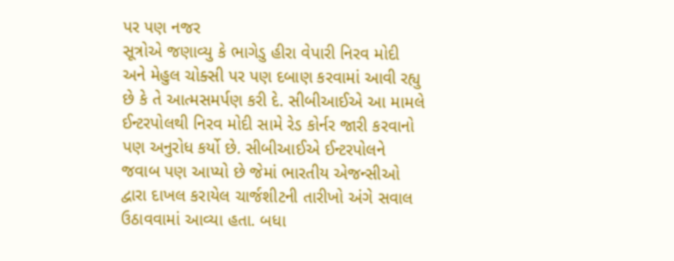પર પણ નજર
સૂત્રોએ જણાવ્યુ કે ભાગેડુ હીરા વેપારી નિરવ મોદી અને મેહુલ ચોક્સી પર પણ દબાણ કરવામાં આવી રહ્યુ છે કે તે આત્મસમર્પણ કરી દે. સીબીઆઈએ આ મામલે ઈન્ટરપોલથી નિરવ મોદી સામે રેડ કોર્નર જારી કરવાનો પણ અનુરોધ કર્યો છે. સીબીઆઈએ ઈન્ટરપોલને જવાબ પણ આપ્યો છે જેમાં ભારતીય એજન્સીઓ દ્વારા દાખલ કરાયેલ ચાર્જશીટની તારીખો અંગે સવાલ ઉઠાવવામાં આવ્યા હતા. બધા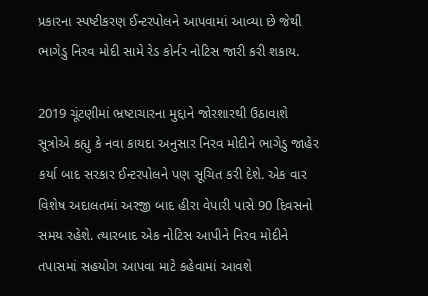પ્રકારના સ્પષ્ટીકરણ ઈન્ટરપોલને આપવામાં આવ્યા છે જેથી ભાગેડુ નિરવ મોદી સામે રેડ કોર્નર નોટિસ જારી કરી શકાય.

2019 ચૂંટણીમાં ભ્રષ્ટાચારના મુદ્દાને જોરશારથી ઉઠાવાશે
સૂત્રોએ કહ્યુ કે નવા કાયદા અનુસાર નિરવ મોદીને ભાગેડુ જાહેર કર્યા બાદ સરકાર ઈન્ટરપોલને પણ સૂચિત કરી દેશે. એક વાર વિશેષ અદાલતમાં અરજી બાદ હીરા વેપારી પાસે 90 દિવસનો સમય રહેશે. ત્યારબાદ એક નોટિસ આપીને નિરવ મોદીને તપાસમાં સહયોગ આપવા માટે કહેવામાં આવશે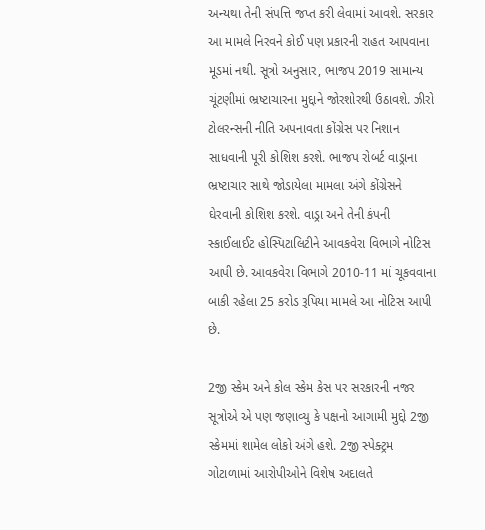અન્યથા તેની સંપત્તિ જપ્ત કરી લેવામાં આવશે. સરકાર આ મામલે નિરવને કોઈ પણ પ્રકારની રાહત આપવાના મૂડમાં નથી. સૂત્રો અનુસાર, ભાજપ 2019 સામાન્ય ચૂંટણીમાં ભ્રષ્ટાચારના મુદ્દાને જોરશોરથી ઉઠાવશે. ઝીરો ટોલરન્સની નીતિ અપનાવતા કોંગ્રેસ પર નિશાન સાધવાની પૂરી કોશિશ કરશે. ભાજપ રોબર્ટ વાડ્રાના ભ્રષ્ટાચાર સાથે જોડાયેલા મામલા અંગે કોંગ્રેસને ઘેરવાની કોશિશ કરશે. વાડ્રા અને તેની કંપની સ્કાઈલાઈટ હોસ્પિટાલિટીને આવકવેરા વિભાગે નોટિસ આપી છે. આવકવેરા વિભાગે 2010-11 માં ચૂકવવાના બાકી રહેલા 25 કરોડ રૂપિયા મામલે આ નોટિસ આપી છે.

2જી સ્કેમ અને કોલ સ્કેમ કેસ પર સરકારની નજર
સૂત્રોએ એ પણ જણાવ્યુ કે પક્ષનો આગામી મુદ્દો 2જી સ્કેમમાં શામેલ લોકો અંગે હશે. 2જી સ્પેક્ટ્રમ ગોટાળામાં આરોપીઓને વિશેષ અદાલતે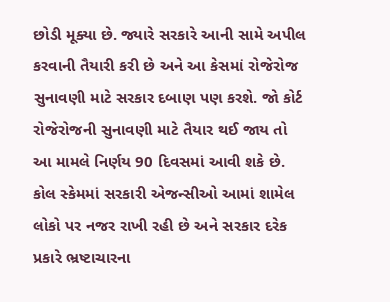છોડી મૂક્યા છે. જ્યારે સરકારે આની સામે અપીલ કરવાની તૈયારી કરી છે અને આ કેસમાં રોજેરોજ સુનાવણી માટે સરકાર દબાણ પણ કરશે. જો કોર્ટ રોજેરોજની સુનાવણી માટે તૈયાર થઈ જાય તો આ મામલે નિર્ણય 90 દિવસમાં આવી શકે છે. કોલ સ્કેમમાં સરકારી એજન્સીઓ આમાં શામેલ લોકો પર નજર રાખી રહી છે અને સરકાર દરેક પ્રકારે ભ્રષ્ટાચારના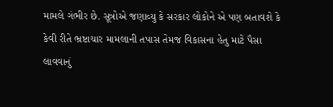મામલે ગંભીર છે. સૂત્રોએ જણાવ્યુ કે સરકાર લોકોને એ પણ બતાવશે કે કેવી રીતે ભ્રષ્ટાચાર મામલાની તપાસ તેમજ વિકાસના હેતુ માટે પૈસા લાવવાનું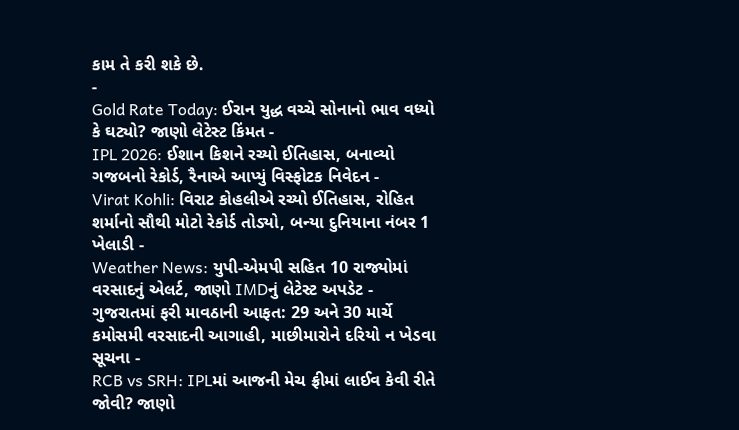કામ તે કરી શકે છે.
-
Gold Rate Today: ઈરાન યુદ્ધ વચ્ચે સોનાનો ભાવ વધ્યો કે ઘટ્યો? જાણો લેટેસ્ટ કિંમત -
IPL 2026: ઈશાન કિશને રચ્યો ઈતિહાસ, બનાવ્યો ગજબનો રેકોર્ડ, રૈનાએ આપ્યું વિસ્ફોટક નિવેદન -
Virat Kohli: વિરાટ કોહલીએ રચ્યો ઈતિહાસ, રોહિત શર્માનો સૌથી મોટો રેકોર્ડ તોડ્યો, બન્યા દુનિયાના નંબર 1 ખેલાડી -
Weather News: યુપી-એમપી સહિત 10 રાજ્યોમાં વરસાદનું એલર્ટ, જાણો IMDનું લેટેસ્ટ અપડેટ -
ગુજરાતમાં ફરી માવઠાની આફત: 29 અને 30 માર્ચે કમોસમી વરસાદની આગાહી, માછીમારોને દરિયો ન ખેડવા સૂચના -
RCB vs SRH: IPLમાં આજની મેચ ફ્રીમાં લાઈવ કેવી રીતે જોવી? જાણો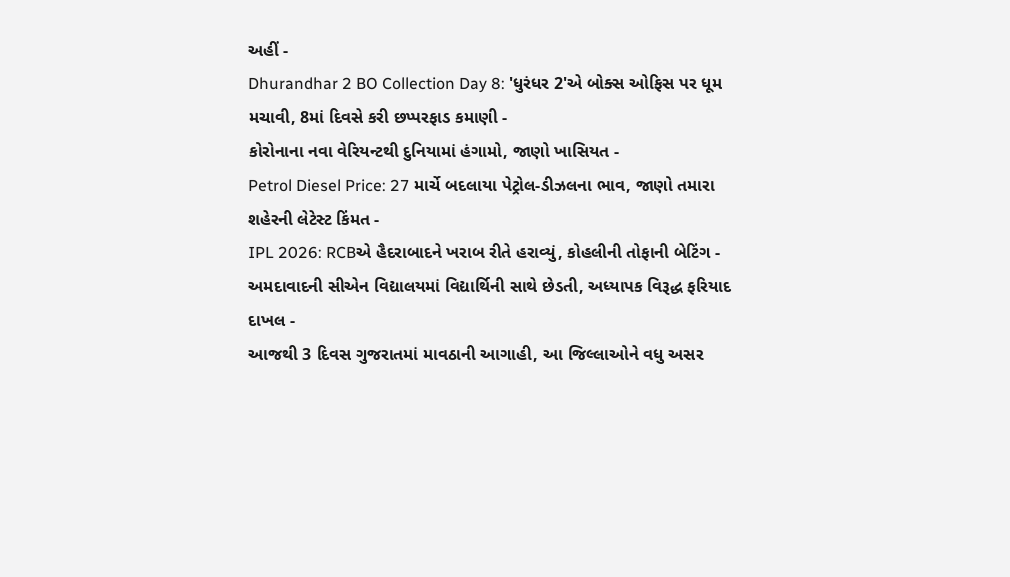અહીં -
Dhurandhar 2 BO Collection Day 8: 'ધુરંધર 2'એ બોક્સ ઓફિસ પર ધૂમ મચાવી, 8માં દિવસે કરી છપ્પરફાડ કમાણી -
કોરોનાના નવા વેરિયન્ટથી દુનિયામાં હંગામો, જાણો ખાસિયત -
Petrol Diesel Price: 27 માર્ચે બદલાયા પેટ્રોલ-ડીઝલના ભાવ, જાણો તમારા શહેરની લેટેસ્ટ કિંમત -
IPL 2026: RCBએ હૈદરાબાદને ખરાબ રીતે હરાવ્યું, કોહલીની તોફાની બેટિંગ -
અમદાવાદની સીએન વિદ્યાલયમાં વિદ્યાર્થિની સાથે છેડતી, અધ્યાપક વિરૂદ્ધ ફરિયાદ દાખલ -
આજથી 3 દિવસ ગુજરાતમાં માવઠાની આગાહી, આ જિલ્લાઓને વધુ અસર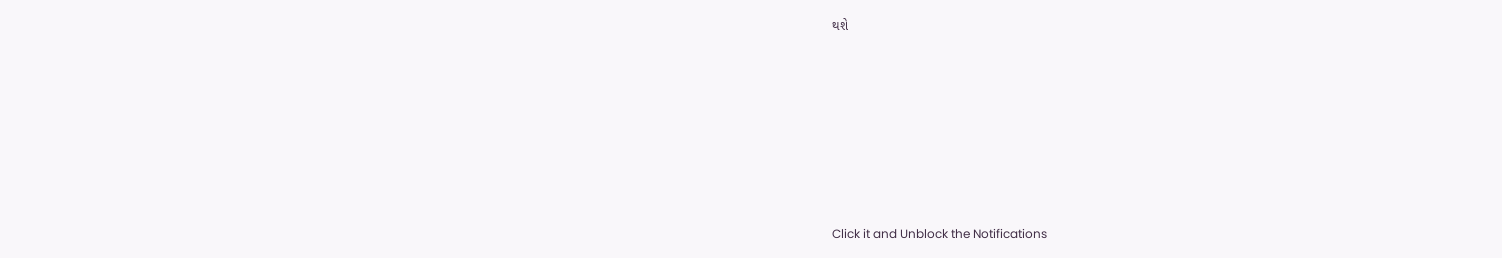થશે











Click it and Unblock the Notifications